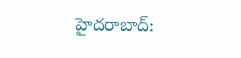హైదరాబాద్: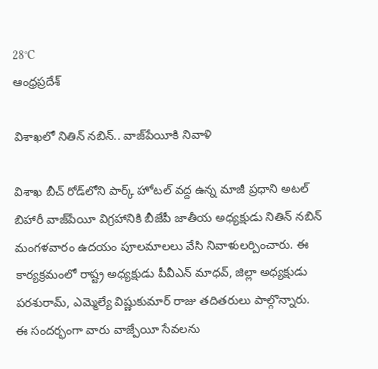28°C
ఆంధ్రప్రదేశ్

విశాఖలో నితిన్ నబిన్.. వాజ్‌పేయీకి నివాళి

విశాఖ బీచ్ రోడ్‌లోని పార్క్ హోటల్ వద్ద ఉన్న మాజీ ప్రధాని అటల్ బిహారీ వాజ్‌పేయీ విగ్రహానికి బీజేపీ జాతీయ అధ్యక్షుడు నితిన్ నబిన్ మంగళవారం ఉదయం పూలమాలలు వేసి నివాళులర్పించారు. ఈ కార్యక్రమంలో రాష్ట్ర అధ్యక్షుడు పీవీఎన్ మాధవ్, జిల్లా అధ్యక్షుడు పరశురామ్, ఎమ్మెల్యే విష్ణుకుమార్ రాజు తదితరులు పాల్గొన్నారు. ఈ సందర్భంగా వారు వాజ్పేయీ సేవలను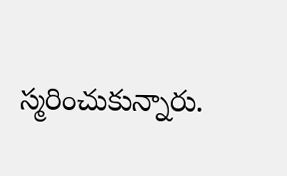స్మరించుకున్నారు.